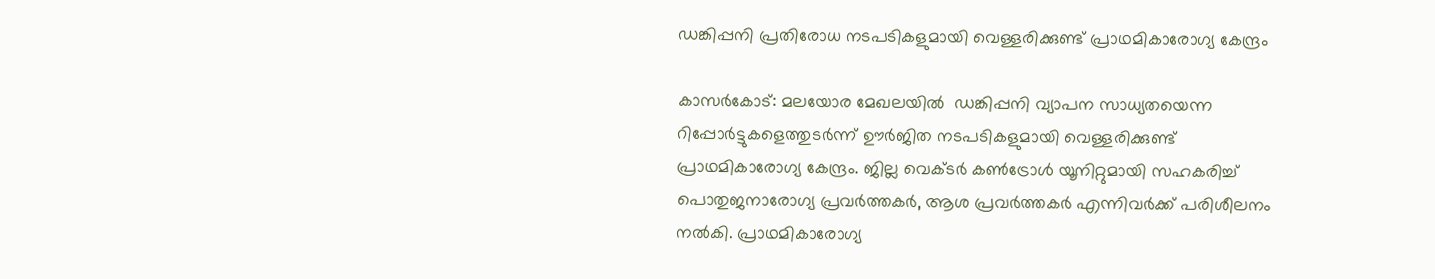ഡങ്കിപ്പനി പ്രതിരോധ നടപടികളുമായി വെള്ളരിക്കുണ്ട് പ്രാഥമികാരോഗ്യ കേന്ദ്രം

കാസർകോട്: മലയോര മേഖലയില്‍  ഡങ്കിപ്പനി വ്യാപന സാധ്യതയെന്ന റിപ്പോര്‍ട്ടുകളെത്തുടര്‍ന്ന് ഊര്‍ജിത നടപടികളുമായി വെള്ളരിക്കുണ്ട് പ്രാഥമികാരോഗ്യ കേന്ദ്രം. ജില്ല വെക്ടര്‍ കണ്‍ട്രോള്‍ യൂനിറ്റുമായി സഹകരിച്ച് പൊതുജനാരോഗ്യ പ്രവര്‍ത്തകര്‍, ആശ പ്രവര്‍ത്തകര്‍ എന്നിവര്‍ക്ക് പരിശീലനം നല്‍കി. പ്രാഥമികാരോഗ്യ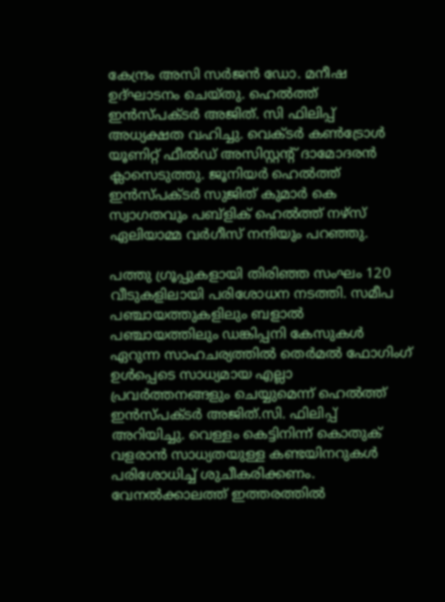കേന്ദ്രം അസി സര്‍ജന്‍ ഡോ. മനീഷ ഉദ്ഘാടനം ചെയ്തു. ഹെല്‍ത്ത് ഇന്‍സ്പക്ടര്‍ അജിത്. സി ഫിലിപ്പ് അധ്യക്ഷത വഹിച്ചു. വെക്ടര്‍ കണ്‍ട്രോള്‍ യൂണിറ്റ് ഫീല്‍ഡ് അസിസ്റ്റന്റ് ദാമോദരന്‍ ക്ലാസെടുത്തു. ജൂനിയര്‍ ഹെല്‍ത്ത് ഇന്‍സ്പക്ടര്‍ സുജിത് കുമാര്‍ കെ സ്വാഗതവും പബ്‌ളിക് ഹെല്‍ത്ത് നഴ്‌സ് ഏലിയാമ്മ വര്‍ഗീസ് നന്ദിയും പറഞ്ഞു.

പത്തു ഗ്രൂപ്പുകളായി തിരിഞ്ഞ സംഘം 120 വീടുകളിലായി പരിശോധന നടത്തി. സമീപ പഞ്ചായത്തുകളിലും ബളാല്‍ പഞ്ചായത്തിലും ഡങ്കിപ്പനി കേസുകള്‍ ഏറുന്ന സാഹചര്യത്തില്‍ തെര്‍മല്‍ ഫോഗിംഗ് ഉള്‍പ്പെടെ സാധ്യമായ എല്ലാ പ്രവര്‍ത്തനങ്ങളും ചെയ്യുമെന്ന് ഹെല്‍ത്ത് ഇന്‍സ്പക്ടര്‍ അജിത്.സി. ഫിലിപ്പ് അറിയിച്ചു. വെള്ളം കെട്ടിനിന്ന് കൊതുക് വളരാന്‍ സാധ്യതയുള്ള കണ്ടയിനറുകള്‍ പരിശോധിച്ച് ശുചീകരിക്കണം. വേനല്‍ക്കാലത്ത് ഇത്തരത്തില്‍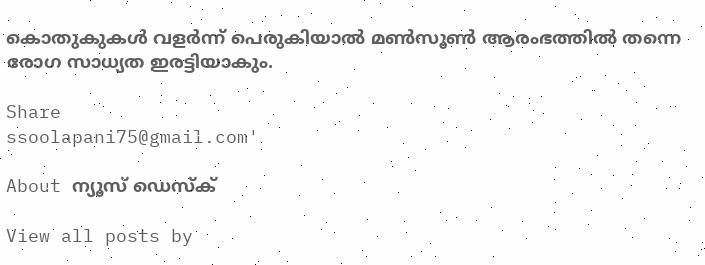കൊതുകുകള്‍ വളര്‍ന്ന് പെരുകിയാല്‍ മണ്‍സൂണ്‍ ആരംഭത്തില്‍ തന്നെ രോഗ സാധ്യത ഇരട്ടിയാകും.

Share
ssoolapani75@gmail.com'

About ന്യൂസ് ഡെസ്ക്

View all posts by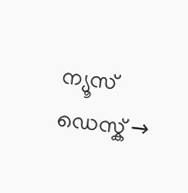ന്യൂസ് ഡെസ്ക് →